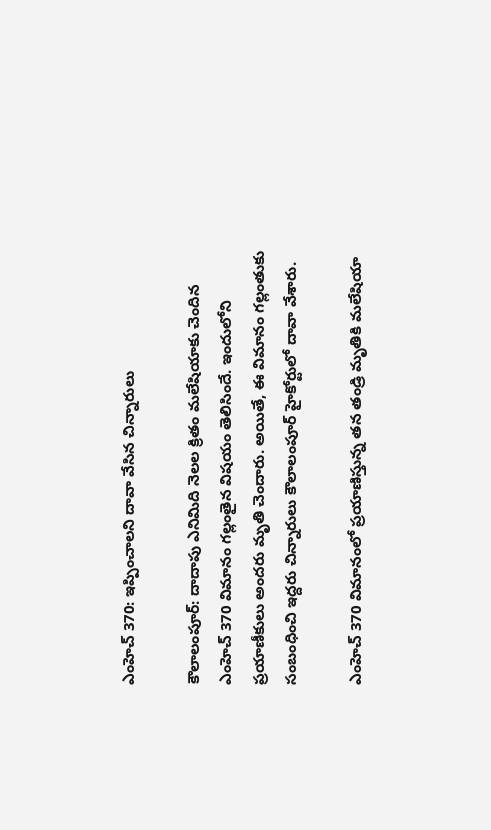ఎంహెచ్ 370: ఇప్పించాలని దావా వేసిన చిన్నారులు

కౌలాలంపూర్: దాదాపు ఎనిమిది నెలల క్రితం మలేషియాకు చెందిన ఎంహెచ్ 370 విమానం గల్లంతైన విషయం తెలిసిందే. ఇందులోని ప్రయాణీకులు అందరు మృతి చెందారు. అయితే, ఈ విమానం గల్లంతుకు సంబంధించి ఇద్దరు చిన్నారులు కౌలాలంపూర్ హైకోర్టులో దావా వేశారు.

ఎంహెచ్ 370 విమానంలో ప్రయాణిస్తున్న తన తండ్రి మృతికి మలేషియా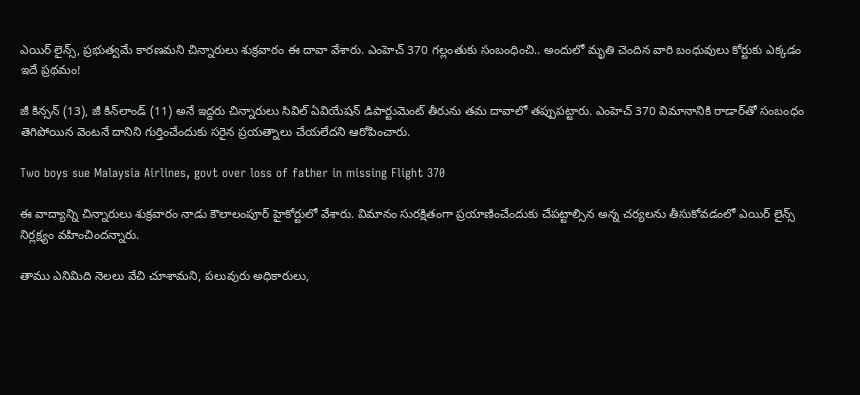ఎయిర్ లైన్స్, ప్రభుత్వమే కారణమని చిన్నారులు శుక్రవారం ఈ దావా వేశారు. ఎంహెచ్ 370 గల్లంతుకు సంబంధించి.. అందులో మృతి చెందిన వారి బంధువులు కోర్టుకు ఎక్కడం ఇదే ప్రథమం!

జీ కిన్సన్ (13), జీ కిన్‌లాండ్ (11) అనే ఇద్దరు చిన్నారులు సివిల్ ఏవియేషన్ డిపార్టుమెంట్ తీరును తమ దావాలో తప్పుపట్టారు. ఎంహెచ్ 370 విమానానికి రాడార్‌తో సంబంధం తెగిపోయిన వెంటనే దానిని గుర్తించేందుకు సరైన ప్రయత్నాలు చేయలేదని ఆరోపించారు.

Two boys sue Malaysia Airlines, govt over loss of father in missing Flight 370

ఈ వాద్యాన్ని చిన్నారులు శుక్రవారం నాడు కౌలాలంపూర్ హైకోర్టులో వేశారు. విమానం సురక్షితంగా ప్రయాణించేందుకు చేపట్టాల్సిన అన్న చర్యలను తీసుకోవడంలో ఎయిర్ లైన్స్ నిర్లక్ష్యం వహించిందన్నారు.

తాము ఎనిమిది నెలలు వేచి చూశామని, పలువురు అధికారులు,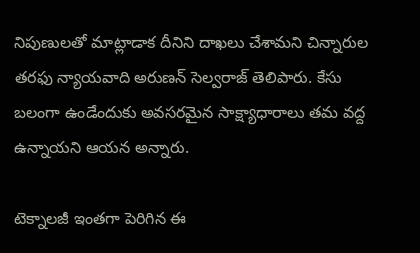నిపుణులతో మాట్లాడాక దీనిని దాఖలు చేశామని చిన్నారుల తరఫు న్యాయవాది అరుణన్ సెల్వరాజ్ తెలిపారు. కేసు బలంగా ఉండేందుకు అవసరమైన సాక్ష్యాధారాలు తమ వద్ద ఉన్నాయని ఆయన అన్నారు.

టెక్నాలజీ ఇంతగా పెరిగిన ఈ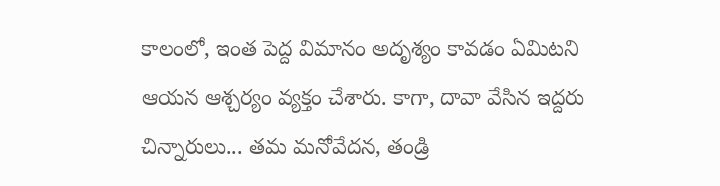కాలంలో, ఇంత పెద్ద విమానం అదృశ్యం కావడం ఏమిటని ఆయన ఆశ్చర్యం వ్యక్తం చేశారు. కాగా, దావా వేసిన ఇద్దరు చిన్నారులు... తమ మనోవేదన, తండ్రి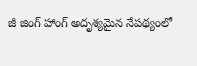జీ జింగ్ హాంగ్ అదృశ్యమైన నేపథ్యంలో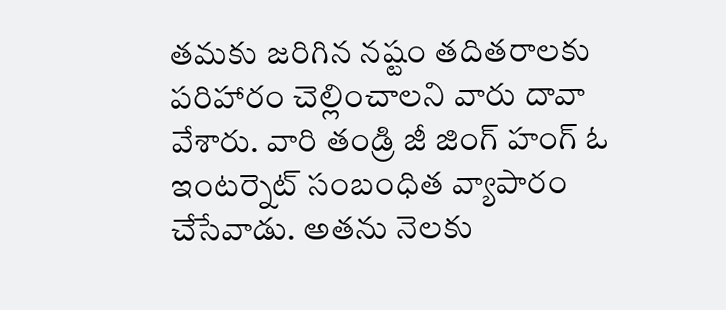తమకు జరిగిన నష్టం తదితరాలకు పరిహారం చెల్లించాలని వారు దావా వేశారు. వారి తండ్రి జీ జింగ్ హంగ్ ఓ ఇంటర్నెట్ సంబంధిత వ్యాపారం చేసేవాడు. అతను నెలకు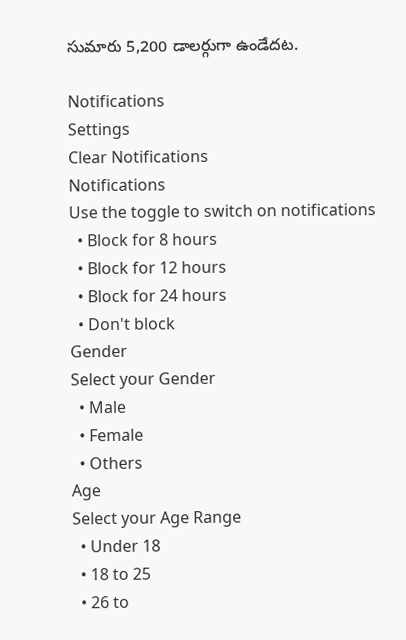సుమారు 5,200 డాలర్గుగా ఉండేదట.

Notifications
Settings
Clear Notifications
Notifications
Use the toggle to switch on notifications
  • Block for 8 hours
  • Block for 12 hours
  • Block for 24 hours
  • Don't block
Gender
Select your Gender
  • Male
  • Female
  • Others
Age
Select your Age Range
  • Under 18
  • 18 to 25
  • 26 to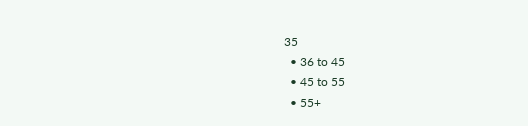35
  • 36 to 45
  • 45 to 55
  • 55+